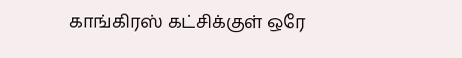காங்கிரஸ் கட்சிக்குள் ஒரே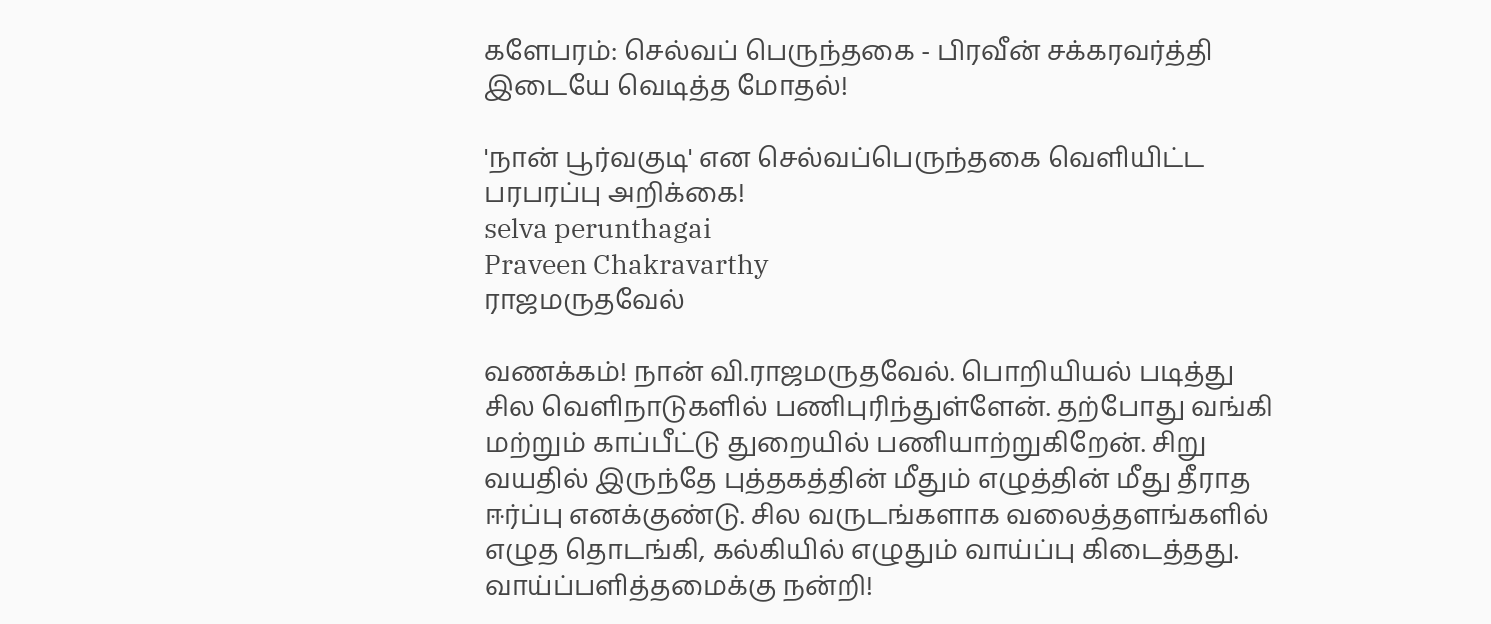களேபரம்: செல்வப் பெருந்தகை - பிரவீன் சக்கரவர்த்தி இடையே வெடித்த மோதல்!

'நான் பூர்வகுடி' என செல்வப்பெருந்தகை வெளியிட்ட பரபரப்பு அறிக்கை!
selva perunthagai
Praveen Chakravarthy
ராஜமருதவேல்

வணக்கம்! நான் வி.ராஜமருதவேல். பொறியியல் படித்து சில வெளிநாடுகளில் பணிபுரிந்துள்ளேன். தற்போது வங்கி மற்றும் காப்பீட்டு துறையில் பணியாற்றுகிறேன். சிறு வயதில் இருந்தே புத்தகத்தின் மீதும் எழுத்தின் மீது தீராத ஈர்ப்பு எனக்குண்டு. சில வருடங்களாக வலைத்தளங்களில் எழுத தொடங்கி, கல்கியில் எழுதும் வாய்ப்பு கிடைத்தது. வாய்ப்பளித்தமைக்கு நன்றி!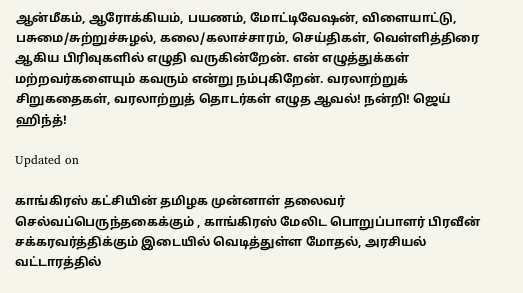ஆன்மீகம், ஆரோக்கியம், பயணம், மோட்டிவேஷன், விளையாட்டு, பசுமை/சுற்றுச்சுழல், கலை/கலாச்சாரம், செய்திகள், வெள்ளித்திரை ஆகிய பிரிவுகளில் எழுதி வருகின்றேன். என் எழுத்துக்கள் மற்றவர்களையும் கவரும் என்று நம்புகிறேன். வரலாற்றுக் சிறுகதைகள், வரலாற்றுத் தொடர்கள் எழுத ஆவல்! நன்றி! ஜெய் ஹிந்த்!

Updated on

காங்கிரஸ் கட்சியின் தமிழக முன்னாள் தலைவர் செல்வப்பெருந்தகைக்கும் , காங்கிரஸ் மேலிட பொறுப்பாளர் பிரவீன் சக்கரவர்த்திக்கும் இடையில் வெடித்துள்ள மோதல், அரசியல் வட்டாரத்தில்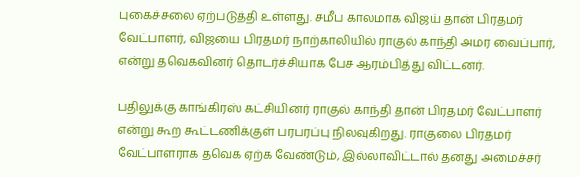புகைச்சலை ஏற்படுத்தி உள்ளது. சமீப காலமாக விஜய் தான் பிரதமர் வேட்பாளர், விஜயை பிரதமர் நாற்காலியில் ராகுல் காந்தி அமர வைப்பார், என்று தவெகவினர் தொடர்ச்சியாக பேச ஆரம்பித்து விட்டனர்.

பதிலுக்கு காங்கிரஸ் கட்சியினர் ராகுல் காந்தி தான் பிரதமர் வேட்பாளர் என்று கூற கூட்டணிக்குள் பரபரப்பு நிலவுகிறது. ராகுலை பிரதமர் வேட்பாளராக தவெக ஏற்க வேண்டும், இல்லாவிட்டால் தனது அமைச்சர்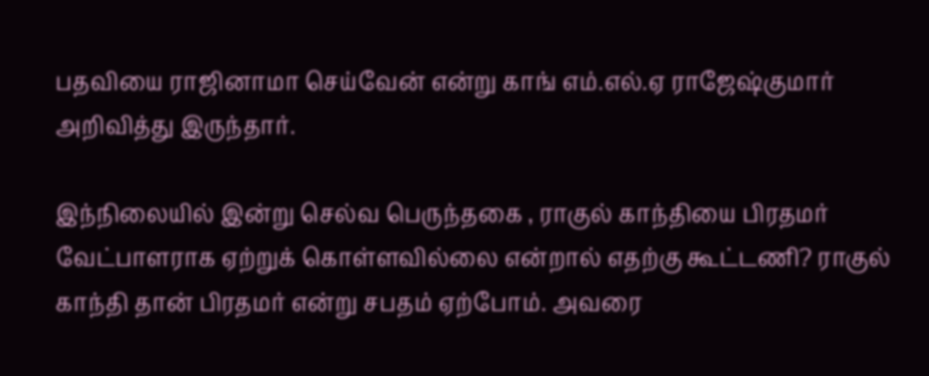பதவியை ராஜினாமா செய்வேன் என்று காங் எம்.எல்.ஏ ராஜேஷ்குமார் அறிவித்து இருந்தார்.

இந்நிலையில் இன்று செல்வ பெருந்தகை , ராகுல் காந்தியை பிரதமர் வேட்பாளராக ஏற்றுக் கொள்ளவில்லை என்றால் எதற்கு கூட்டணி? ராகுல் காந்தி தான் பிரதமர் என்று சபதம் ஏற்போம். அவரை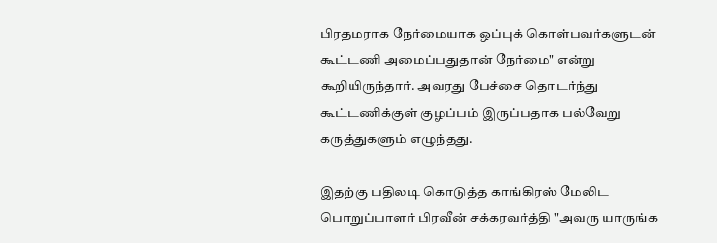பிரதமராக நேர்மையாக ஒப்புக் கொள்பவர்களுடன் கூட்டணி அமைப்பதுதான் நேர்மை" என்று கூறியிருந்தார். அவரது பேச்சை தொடர்ந்து கூட்டணிக்குள் குழப்பம் இருப்பதாக பல்வேறு கருத்துகளும் எழுந்தது.

இதற்கு பதிலடி கொடுத்த காங்கிரஸ் மேலிட பொறுப்பாளர் பிரவீன் சக்கரவர்த்தி "அவரு யாருங்க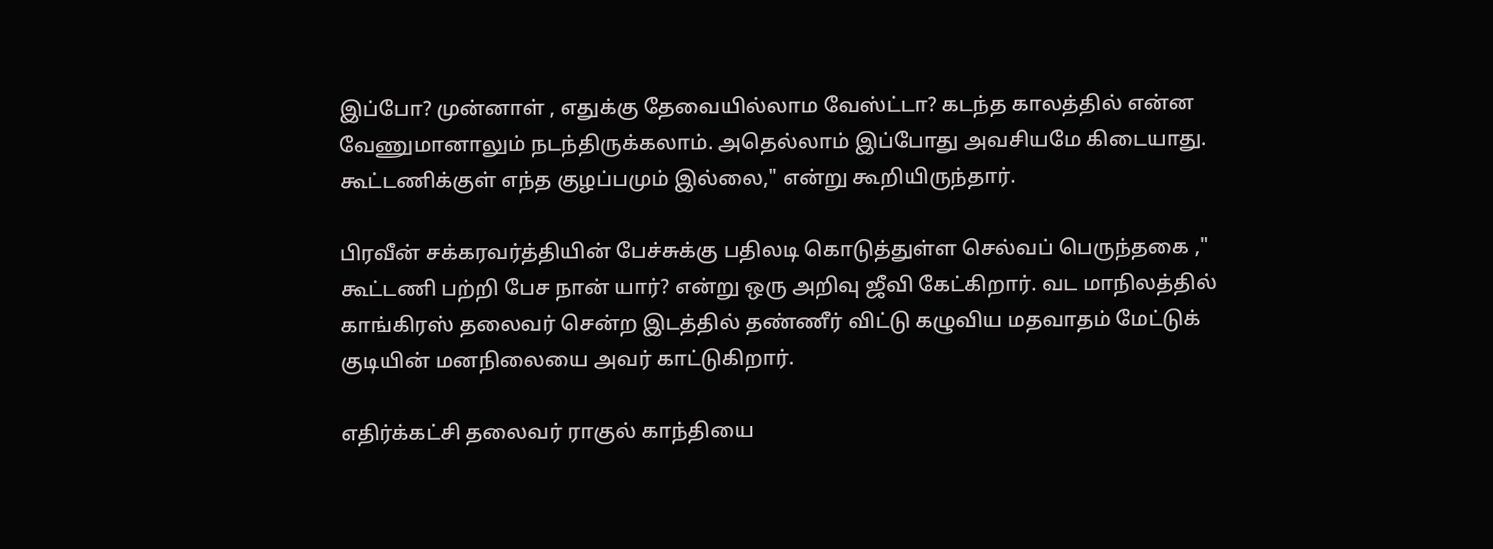இப்போ? முன்னாள் , எதுக்கு தேவையில்லாம வேஸ்ட்டா? கடந்த காலத்தில் என்ன வேணுமானாலும் நடந்திருக்கலாம். அதெல்லாம் இப்போது அவசியமே கிடையாது. கூட்டணிக்குள் எந்த குழப்பமும் இல்லை," என்று கூறியிருந்தார்.

பிரவீன் சக்கரவர்த்தியின் பேச்சுக்கு பதிலடி கொடுத்துள்ள செல்வப் பெருந்தகை ," கூட்டணி பற்றி பேச நான் யார்? என்று ஒரு அறிவு ஜீவி கேட்கிறார். வட மாநிலத்தில் காங்கிரஸ் தலைவர் சென்ற இடத்தில் தண்ணீர் விட்டு கழுவிய மதவாதம் மேட்டுக் குடியின் மனநிலையை அவர் காட்டுகிறார்.

எதிர்க்கட்சி தலைவர் ராகுல் காந்தியை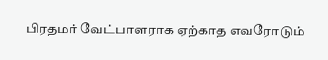பிரதமர் வேட்பாளராக ஏற்காத எவரோடும்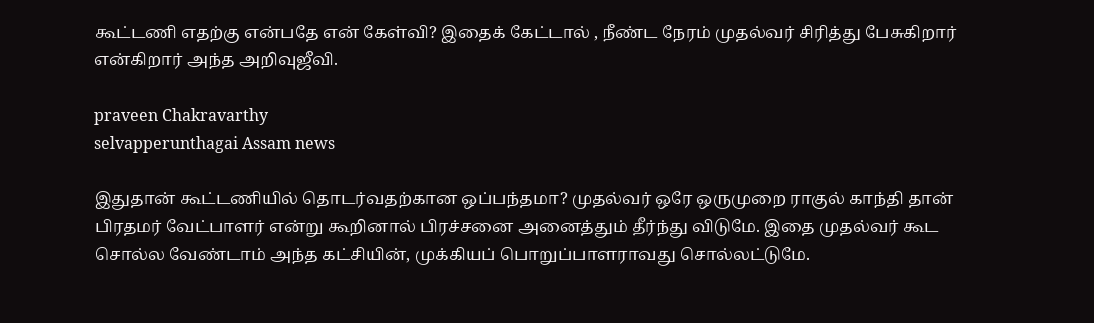கூட்டணி எதற்கு என்பதே என் கேள்வி? இதைக் கேட்டால் , நீண்ட நேரம் முதல்வர் சிரித்து பேசுகிறார் என்கிறார் அந்த அறிவுஜீவி.

praveen Chakravarthy
selvapperunthagai Assam news

இதுதான் கூட்டணியில் தொடர்வதற்கான ஒப்பந்தமா? முதல்வர் ஒரே ஒருமுறை ராகுல் காந்தி தான் பிரதமர் வேட்பாளர் என்று கூறினால் பிரச்சனை அனைத்தும் தீர்ந்து விடுமே. இதை முதல்வர் கூட சொல்ல வேண்டாம் அந்த கட்சியின், முக்கியப் பொறுப்பாளராவது சொல்லட்டுமே.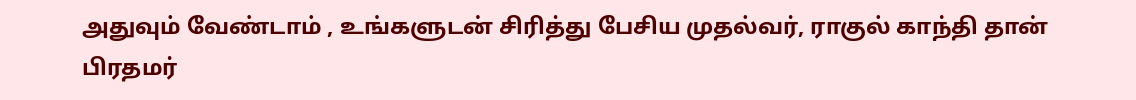அதுவும் வேண்டாம் , உங்களுடன் சிரித்து பேசிய முதல்வர், ராகுல் காந்தி தான் பிரதமர்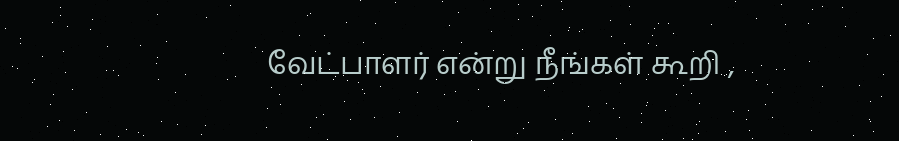வேட்பாளர் என்று நீங்கள் கூறி ,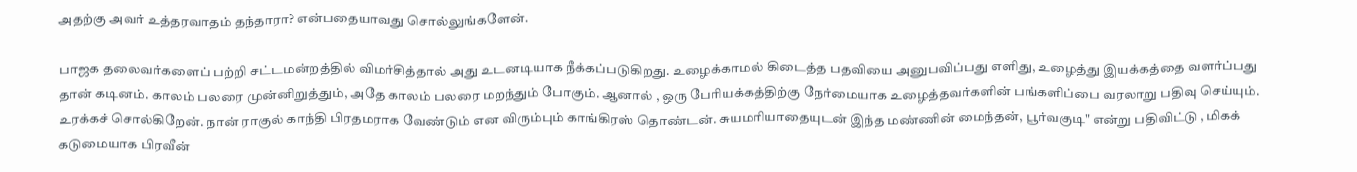அதற்கு அவர் உத்தரவாதம் தந்தாரா? என்பதையாவது சொல்லுங்களேன்.

பாஜக தலைவர்களைப் பற்றி சட்டமன்றத்தில் விமர்சித்தால் அது உடனடியாக நீக்கப்படுகிறது. உழைக்காமல் கிடைத்த பதவியை அனுபவிப்பது எளிது, உழைத்து இயக்கத்தை வளர்ப்பது தான் கடினம். காலம் பலரை முன்னிறுத்தும், அதே காலம் பலரை மறந்தும் போகும். ஆனால் , ஒரு பேரியக்கத்திற்கு நேர்மையாக உழைத்தவர்களின் பங்களிப்பை வரலாறு பதிவு செய்யும். உரக்கச் சொல்கிறேன். நான் ராகுல் காந்தி பிரதமராக வேண்டும் என விரும்பும் காங்கிரஸ் தொண்டன். சுயமரியாதையுடன் இந்த மண்ணின் மைந்தன், பூர்வகுடி" என்று பதிவிட்டு , மிகக் கடுமையாக பிரவீன்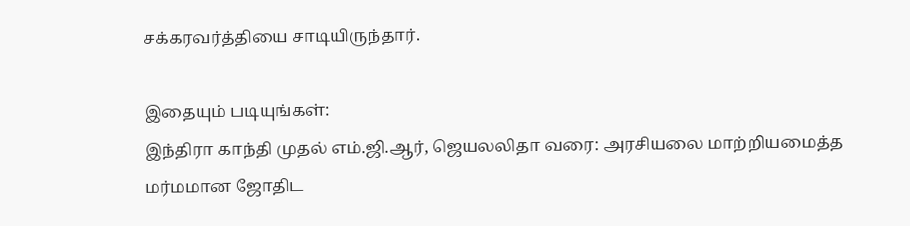சக்கரவர்த்தியை சாடியிருந்தார்.

இதையும் படியுங்கள்:
இந்திரா காந்தி முதல் எம்.ஜி.ஆர், ஜெயலலிதா வரை: அரசியலை மாற்றியமைத்த மர்மமான ஜோதிட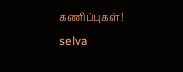கணிப்புகள்!
selva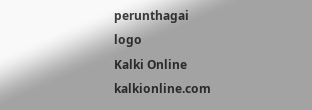perunthagai
logo
Kalki Online
kalkionline.com